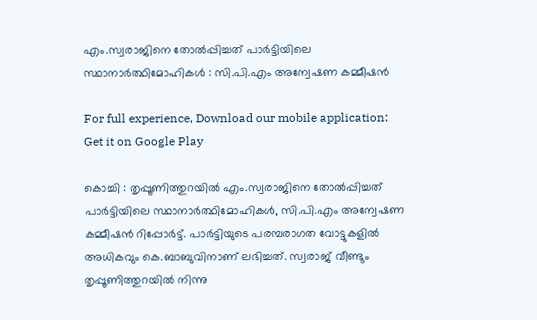എം.സ്വരാജിനെ തോല്‍പ്പിച്ചത് പാര്‍ട്ടിയിലെ സ്ഥാനാര്‍ത്ഥിമോഹികള്‍ : സി.പി.എം അന്വേഷണ കമ്മീഷന്‍

For full experience, Download our mobile application:
Get it on Google Play

കൊച്ചി : തൃപ്പൂണിത്തുറയില്‍ എം.സ്വരാജിനെ തോല്‍പ്പിച്ചത് പാര്‍ട്ടിയിലെ സ്ഥാനാര്‍ത്ഥിമോഹികള്‍, സി.പി.എം അന്വേഷണ കമ്മീഷന്‍ റിപ്പോര്‍ട്ട്. പാര്‍ട്ടിയുടെ പരമ്പരാഗത വോട്ടുകളില്‍ അധികവും കെ.ബാബുവിനാണ് ലഭിച്ചത്. സ്വരാജ് വീണ്ടും തൃപ്പൂണിത്തുറയില്‍ നിന്നു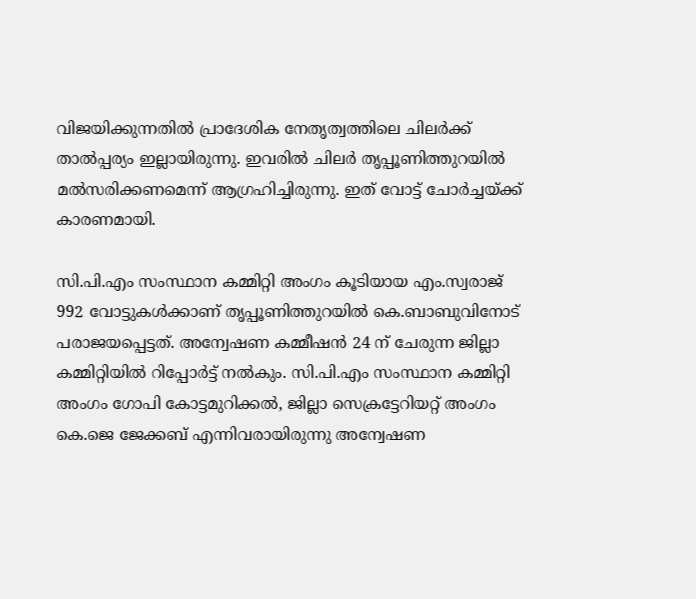വിജയിക്കുന്നതില്‍ പ്രാദേശിക നേതൃത്വത്തിലെ ചിലര്‍ക്ക് താല്‍പ്പര്യം ഇല്ലായിരുന്നു. ഇവരില്‍ ചിലര്‍ തൃപ്പൂണിത്തുറയില്‍ മല്‍സരിക്കണമെന്ന് ആഗ്രഹിച്ചിരുന്നു. ഇത് വോട്ട് ചോര്‍ച്ചയ്ക്ക് കാരണമായി.

സി.പി.എം സംസ്ഥാന കമ്മിറ്റി അംഗം കൂടിയായ എം.സ്വരാജ് 992 വോട്ടുകള്‍ക്കാണ് തൃപ്പൂണിത്തുറയില്‍ കെ.ബാബുവിനോട് പരാജയപ്പെട്ടത്. അന്വേഷണ കമ്മീഷന്‍ 24 ന് ചേരുന്ന ജില്ലാ കമ്മിറ്റിയില്‍ റിപ്പോര്‍ട്ട് നല്‍കും. സി.പി.എം സംസ്ഥാന കമ്മിറ്റി അംഗം ഗോപി കോട്ടമുറിക്കല്‍, ജില്ലാ സെക്രട്ടേറിയറ്റ് അംഗം കെ.ജെ ജേക്കബ് എന്നിവരായിരുന്നു അന്വേഷണ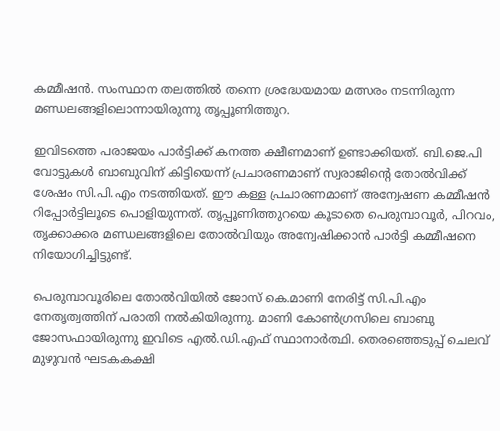കമ്മീഷന്‍. സംസ്ഥാന തലത്തില്‍ തന്നെ ശ്രദ്ധേയമായ മത്സരം നടന്നിരുന്ന മണ്ഡലങ്ങളിലൊന്നായിരുന്നു തൃപ്പൂണിത്തുറ.

ഇവിടത്തെ പരാജയം പാര്‍ട്ടിക്ക് കനത്ത ക്ഷീണമാണ് ഉണ്ടാക്കിയത്. ബി.ജെ.പി വോട്ടുകള്‍ ബാബുവിന് കിട്ടിയെന്ന് പ്രചാരണമാണ് സ്വരാജിന്റെ തോല്‍വിക്ക് ശേഷം സി.പി.എം നടത്തിയത്. ഈ കള്ള പ്രചാരണമാണ് അന്വേഷണ കമ്മീഷന്‍ റിപ്പോര്‍ട്ടിലൂടെ പൊളിയുന്നത്. തൃപ്പൂണിത്തുറയെ കൂടാതെ പെരുമ്പാവൂര്‍, പിറവം, തൃക്കാക്കര മണ്ഡലങ്ങളിലെ തോല്‍വിയും അന്വേഷിക്കാന്‍ പാര്‍ട്ടി കമ്മീഷനെ നിയോഗിച്ചിട്ടുണ്ട്.

പെരുമ്പാവൂരിലെ തോല്‍വിയില്‍ ജോസ് കെ.മാണി നേരിട്ട് സി.പി.എം നേതൃത്വത്തിന് പരാതി നല്‍കിയിരുന്നു. മാണി കോണ്‍ഗ്രസിലെ ബാബു ജോസഫായിരുന്നു ഇവിടെ എല്‍.ഡി.എഫ് സ്ഥാനാര്‍ത്ഥി. തെരഞ്ഞെടുപ്പ് ചെലവ് മുഴുവന്‍ ഘടകകക്ഷി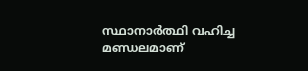സ്ഥാനാര്‍ത്ഥി വഹിച്ച മണ്ഡലമാണ്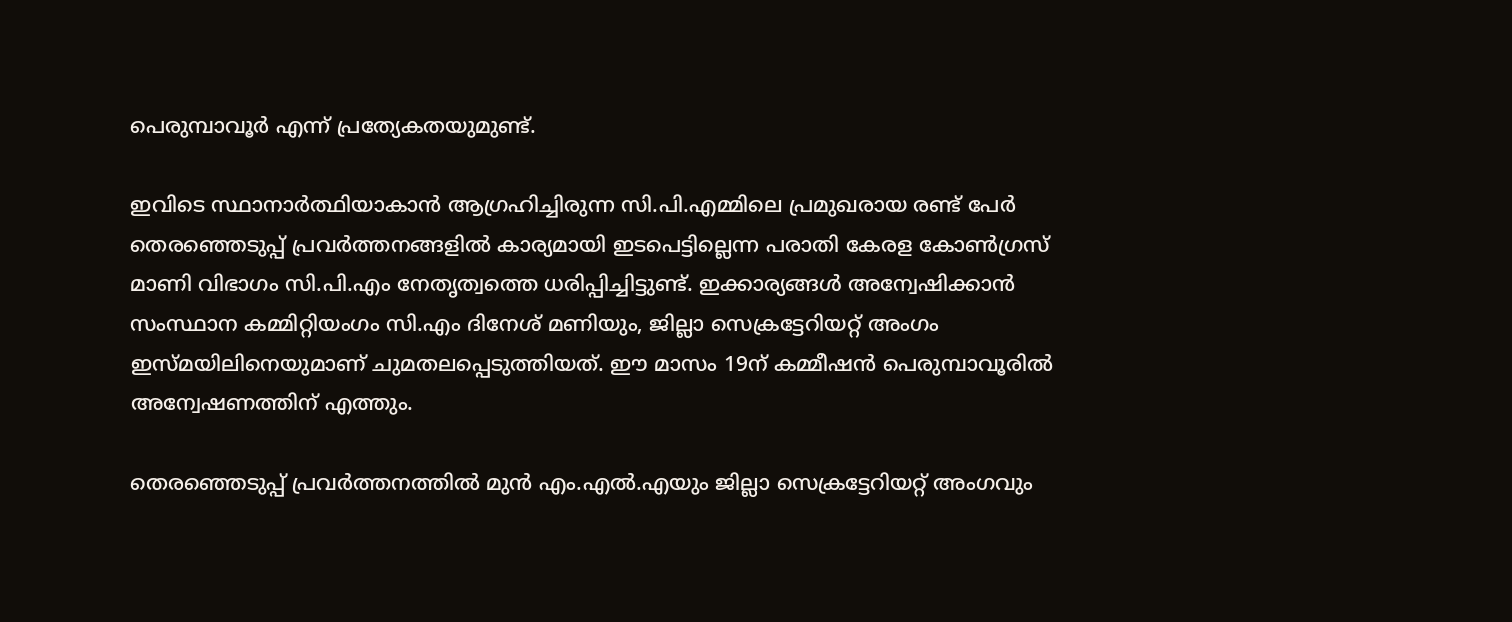പെരുമ്പാവൂര്‍ എന്ന് പ്രത്യേകതയുമുണ്ട്.

ഇവിടെ സ്ഥാനാര്‍ത്ഥിയാകാന്‍ ആഗ്രഹിച്ചിരുന്ന സി.പി.എമ്മിലെ പ്രമുഖരായ രണ്ട് പേര്‍ തെരഞ്ഞെടുപ്പ് പ്രവര്‍ത്തനങ്ങളില്‍ കാര്യമായി ഇടപെട്ടില്ലെന്ന പരാതി കേരള കോണ്‍ഗ്രസ് മാണി വിഭാഗം സി.പി.എം നേതൃത്വത്തെ ധരിപ്പിച്ചിട്ടുണ്ട്. ഇക്കാര്യങ്ങള്‍ അന്വേഷിക്കാന്‍ സംസ്ഥാന കമ്മിറ്റിയംഗം സി.എം ദിനേശ് മണിയും, ജില്ലാ സെക്രട്ടേറിയറ്റ് അംഗം ഇസ്മയിലിനെയുമാണ് ചുമതലപ്പെടുത്തിയത്. ഈ മാസം 19ന് കമ്മീഷന്‍ പെരുമ്പാവൂരില്‍ അന്വേഷണത്തിന് എത്തും.

തെരഞ്ഞെടുപ്പ് പ്രവര്‍ത്തനത്തില്‍ മുന്‍ എം.എല്‍.എയും ജില്ലാ സെക്രട്ടേറിയറ്റ് അംഗവും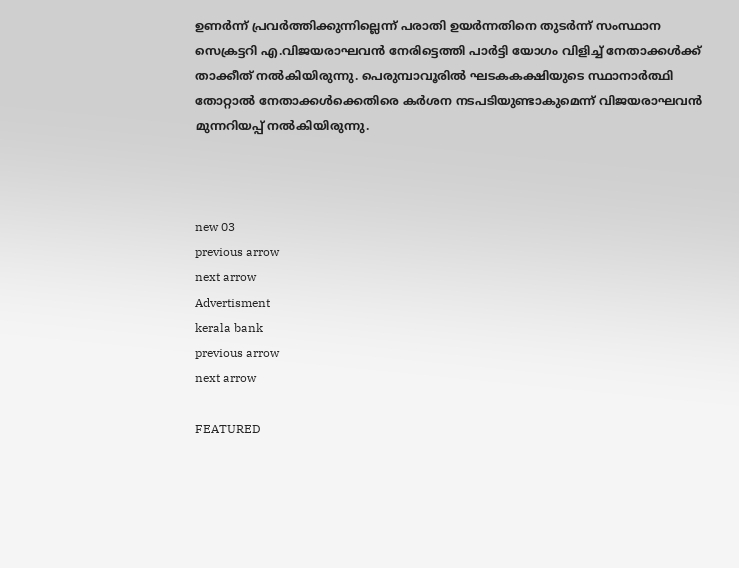ഉണര്‍ന്ന് പ്രവര്‍ത്തിക്കുന്നില്ലെന്ന് പരാതി ഉയര്‍ന്നതിനെ തുടര്‍ന്ന് സംസ്ഥാന സെക്രട്ടറി എ.വിജയരാഘവന്‍ നേരിട്ടെത്തി പാര്‍ട്ടി യോഗം വിളിച്ച് നേതാക്കള്‍ക്ക് താക്കീത് നല്‍കിയിരുന്നു. പെരുമ്പാവൂരില്‍ ഘടകകക്ഷിയുടെ സ്ഥാനാര്‍ത്ഥി തോറ്റാല്‍ നേതാക്കള്‍ക്കെതിരെ കര്‍ശന നടപടിയുണ്ടാകുമെന്ന് വിജയരാഘവന്‍ മുന്നറിയപ്പ് നല്‍കിയിരുന്നു.



new 03
previous arrow
next arrow
Advertisment
kerala bank
previous arrow
next arrow

FEATURED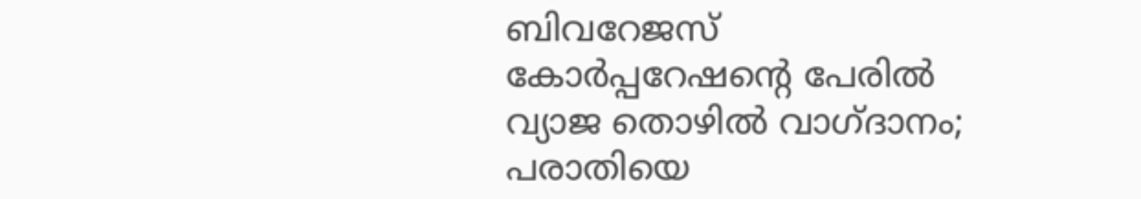ബിവറേജസ് കോർപ്പറേഷന്റെ പേരിൽ വ്യാജ തൊഴിൽ വാഗ്ദാനം; പരാതിയെ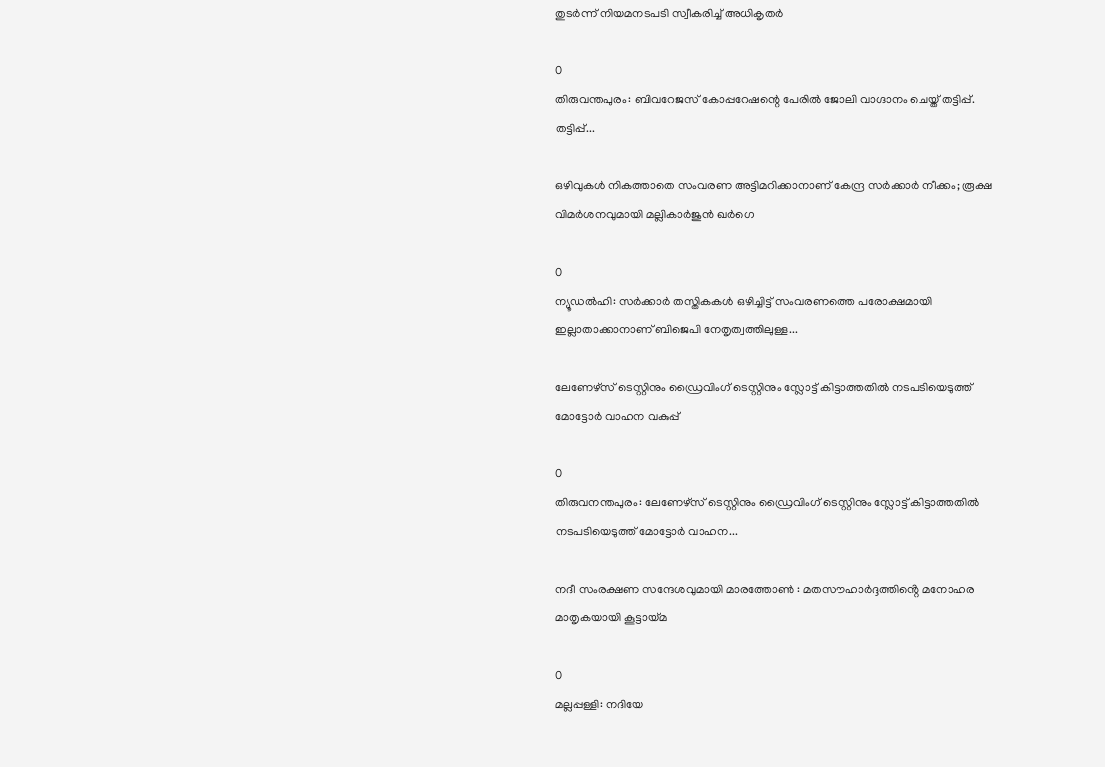തുടർന്ന് നിയമനടപടി സ്വീകരിച്ച് അധികൃതർ

0
തിരുവന്തപുരം: ബിവറേജസ് കോപ്പറേഷന്റെ പേരില്‍ ജോലി വാഗ്ദാനം ചെയ്ത് തട്ടിപ്പ്. തട്ടിപ്പ്...

ഒഴിവുകൾ നികത്താതെ സംവരണ അട്ടിമറിക്കാനാണ് കേന്ദ്ര സർക്കാർ നീക്കം; രൂക്ഷ വിമർശനവുമായി മല്ലികാർജുൻ ഖർഗെ

0
ന്യൂഡല്‍ഹി: സര്‍ക്കാര്‍ തസ്തികകള്‍ ഒഴിച്ചിട്ട് സംവരണത്തെ പരോക്ഷമായി ഇല്ലാതാക്കാനാണ് ബിജെപി നേതൃത്വത്തിലുള്ള...

ലേണേഴ്സ് ടെസ്റ്റിനും ഡ്രൈവിംഗ് ടെസ്റ്റിനും സ്ലോട്ട് കിട്ടാത്തതിൽ നടപടിയെടുത്ത് മോട്ടോർ വാഹന വകുപ്പ്

0
തിരുവനന്തപുരം: ലേണേഴ്സ് ടെസ്റ്റിനും ഡ്രൈവിംഗ് ടെസ്റ്റിനും സ്ലോട്ട് കിട്ടാത്തതിൽ നടപടിയെടുത്ത് മോട്ടോർ വാഹന...

നദീ സംരക്ഷണ സന്ദേശവുമായി മാരത്തോൺ : മതസൗഹാർദ്ദത്തിൻ്റെ മനോഹര മാതൃകയായി കൂട്ടായ്മ

0
മല്ലപ്പള്ളി: നദിയേ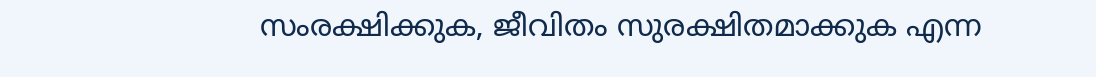സംരക്ഷിക്കുക, ജീവിതം സുരക്ഷിതമാക്കുക എന്ന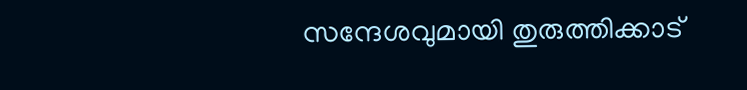സന്ദേശവുമായി തുരുത്തിക്കാട്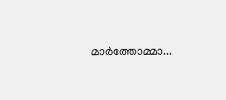മാർത്തോമ്മാ...